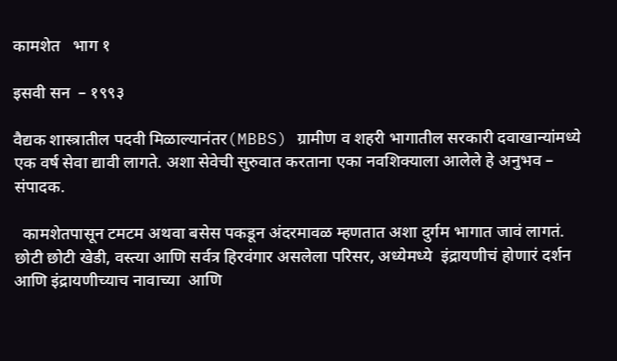कामशेत   भाग १

इसवी सन  – १९९३

वैद्यक शास्त्रातील पदवी मिळाल्यानंतर(MBBS) ग्रामीण व शहरी भागातील सरकारी दवाखान्यांमध्ये एक वर्ष सेवा द्यावी लागते. अशा सेवेची सुरुवात करताना एका नवशिक्याला आलेले हे अनुभव –  संपादक.

  कामशेतपासून टमटम अथवा बसेस पकडून अंदरमावळ म्हणतात अशा दुर्गम भागात जावं लागतं. छोटी छोटी खेडी, वस्त्या आणि सर्वत्र हिरवंगार असलेला परिसर, अध्येमध्ये  इंद्रायणीचं होणारं दर्शन आणि इंद्रायणीच्याच नावाच्या  आणि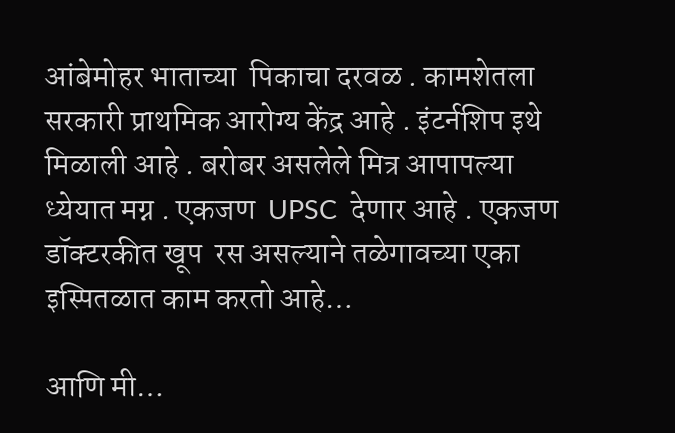आंबेमोहर भाताच्या  पिकाचा दरवळ . कामशेतला सरकारी प्राथमिक आरोग्य केंद्र आहे . इंटर्नशिप इथे मिळाली आहे . बरोबर असलेले मित्र आपापल्या ध्येयात मग्न . एकजण  UPSC  देणार आहे . एकजण डॉक्टरकीत खूप  रस असल्याने तळेगावच्या एका इस्पितळात काम करतो आहे…

आणि मी…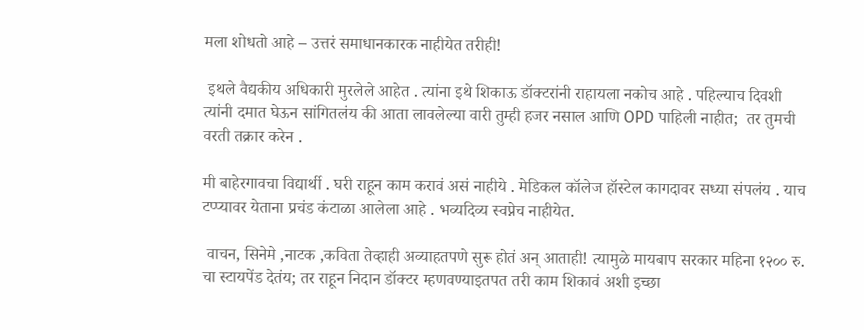मला शोधतो आहे – उत्तरं समाधानकारक नाहीयेत तरीही!

 इथले वैद्यकीय अधिकारी मुरलेले आहेत . त्यांना इथे शिकाऊ डॉक्टरांनी राहायला नकोच आहे . पहिल्याच दिवशी त्यांनी दमात घेऊन सांगितलंय की आता लावलेल्या वारी तुम्ही हजर नसाल आणि OPD पाहिली नाहीत;  तर तुमची वरती तक्रार करेन .

मी बाहेरगावचा विद्यार्थी . घरी राहून काम करावं असं नाहीये . मेडिकल कॉलेज हॉस्टेल कागदावर सध्या संपलंय . याच टप्प्यावर येताना प्रचंड कंटाळा आलेला आहे . भव्यदिव्य स्वप्नेच नाहीयेत.

 वाचन, सिनेमे ,नाटक ,कविता तेव्हाही अव्याहतपणे सुरू होतं अन् आताही! त्यामुळे मायबाप सरकार महिना १२०० रु. चा स्टायपेंड देतंय; तर राहून निदान डॉक्टर म्हणवण्याइतपत तरी काम शिकावं अशी इच्छा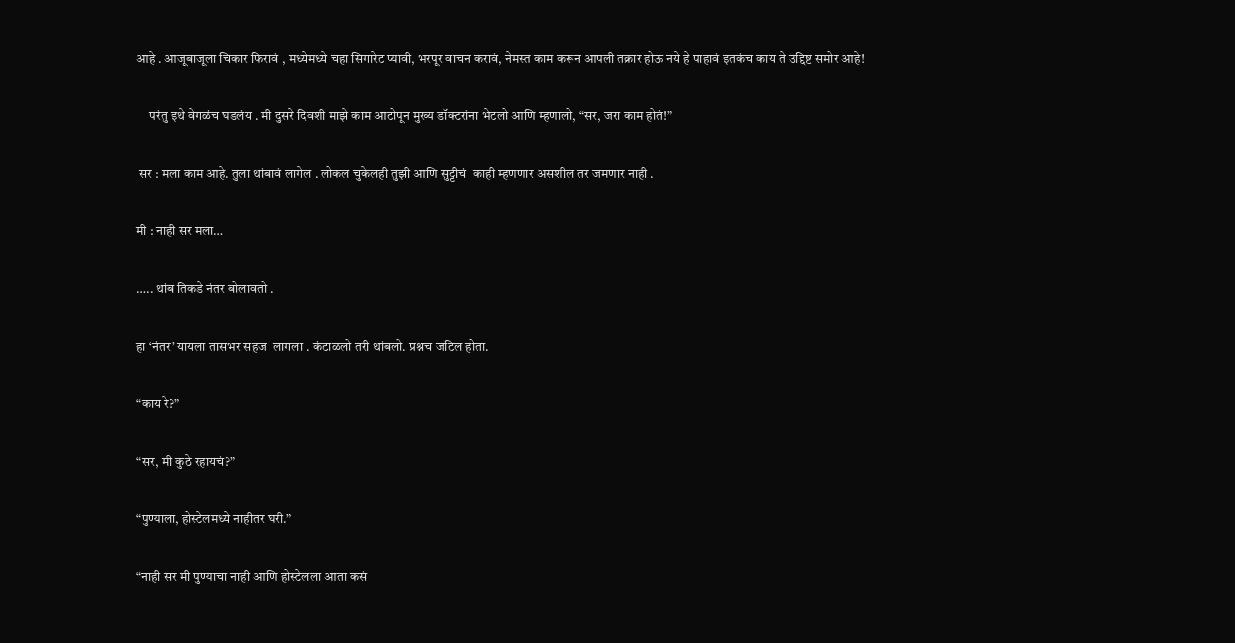आहे . आजूबाजूला चिकार फिरावं , मध्येमध्ये चहा सिगारेट प्यावी, भरपूर वाचन करावं, नेमस्त काम करून आपली तक्रार होऊ नये हे पाहावं इतकंच काय ते उद्दिष्ट समोर आहे!

     परंतु इथे वेगळंच घडलंय . मी दुसरे दिवशी माझे काम आटोपून मुख्य डॉक्टरांना भेटलो आणि म्हणालो, “सर, जरा काम होतं!”

 सर : मला काम आहे. तुला थांबावं लागेल . लोकल चुकेलही तुझी आणि सुट्टीचं  काही म्हणणार असशील तर जमणार नाही .

मी : नाही सर मला…

….. थांब तिकडे नंतर बोलावतो .

हा ‘नंतर’ यायला तासभर सहज  लागला . कंटाळलो तरी थांबलो. प्रश्नच जटिल होता.

“काय रे?”

“सर, मी कुठे रहायचं?”

“पुण्याला, होस्टेलमध्ये नाहीतर घरी.”

“नाही सर मी पुण्याचा नाही आणि होस्टेलला आता कसं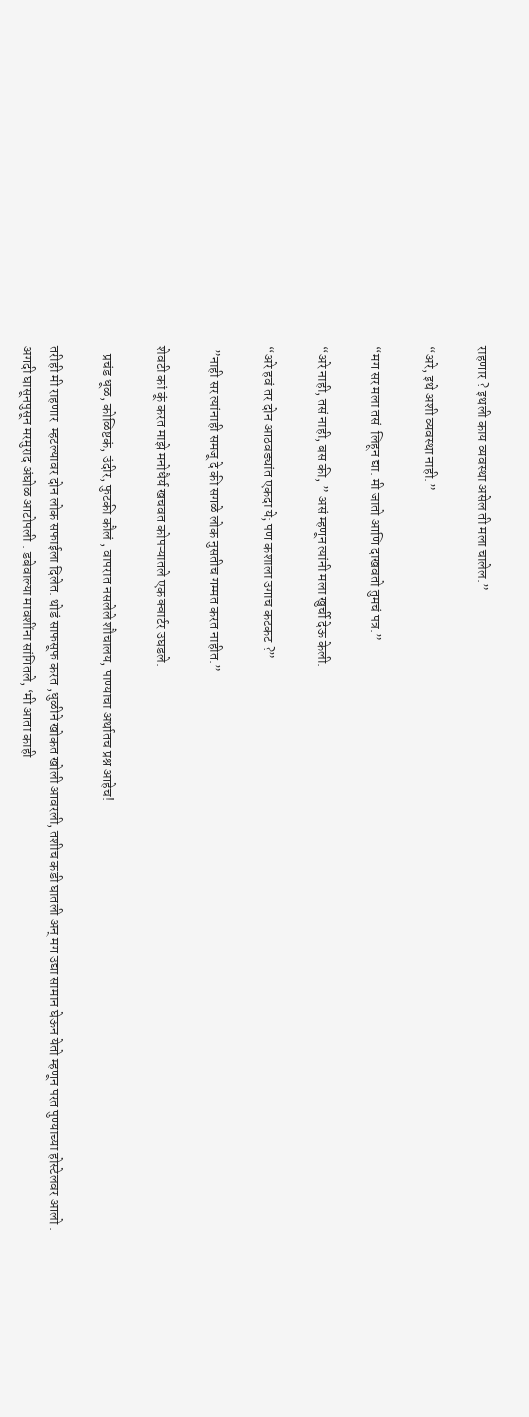राहणार ? इथली काय व्यवस्था असेल ती मला चालेल.”

“अरे, इथे अशी व्यवस्था नाही.”

“मग सर मला तसं  लिहून द्या. मी जातो आणि दाखवतो तुमचं पत्र.”

“अरे नाही, तसं नाही, बस की, ” असं म्हणून त्यांनी मला खुर्ची देऊ केली.

“अरे हवं तर दोन आठवड्यांत एकदा ये; पण कशाला उगाच कटकट ?”

 ”नाही सर त्यांनाही समजू दे की सगळे लोक नुसतीच गम्मत करत नाहीत.”

शेवटी कां कूं करत माझे मनोधैर्य खचवत कोपऱ्यातले एक क्वार्टर उघडले.

   प्रचंड धूळ, कोळिष्टकं, उंदीर, फुटकी कौलं , वापरात नसलेले शौचालय, पाण्याचा अर्थातच प्रश्न आहेच!

तरीही मी राहणार  म्हटल्यावर दोन लोक सफाईला दिलेत. थोडं साफसूफ करत ,धुळीने खोकत खोली आवरली, तशीच कडी घातली अन् मग उद्या सामान घेऊन येतो म्हणून परत पुण्याच्या होस्टेलवर आलो . अगदी घासूनपुसून मरमुराद अंघोळ आटोपली . डबेवाल्या मावशींना सांगितले, ‘मी आता काही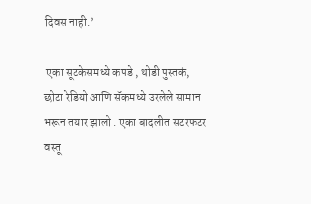दिवस नाही.’

 एका सूटकेसमध्ये कपडे , थोडी पुस्तकं, छोटा रेडियो आणि सॅकमध्ये उरलेले सामान भरून तयार झालो . एका बादलीत सटरफटर वस्तू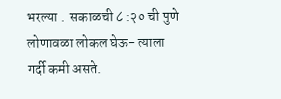भरल्या .  सकाळची ८ :२० ची पुणे लोणावळा लोकल घेऊ- त्याला गर्दी कमी असते.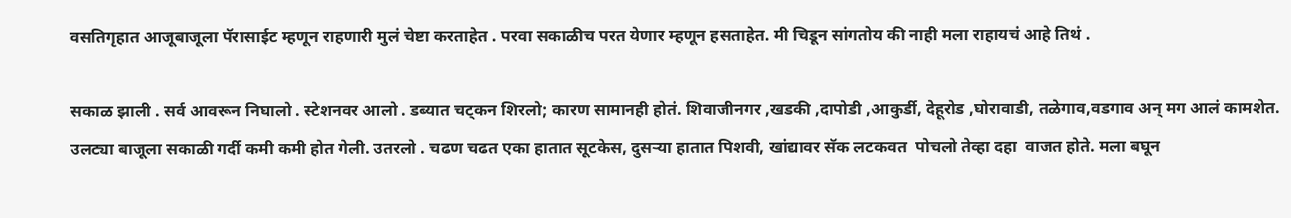वसतिगृहात आजूबाजूला पॅरासाईट म्हणून राहणारी मुलं चेष्टा करताहेत . परवा सकाळीच परत येणार म्हणून हसताहेत. मी चिडून सांगतोय की नाही मला राहायचं आहे तिथं .

सकाळ झाली . सर्व आवरून निघालो . स्टेशनवर आलो . डब्यात चट्कन शिरलो; कारण सामानही होतं. शिवाजीनगर ,खडकी ,दापोडी ,आकुर्डी, देहूरोड ,घोरावाडी, तळेगाव,वडगाव अन् मग आलं कामशेत. उलट्या बाजूला सकाळी गर्दी कमी कमी होत गेली. उतरलो . चढण चढत एका हातात सूटकेस, दुसऱ्या हातात पिशवी, खांद्यावर सॅक लटकवत  पोचलो तेव्हा दहा  वाजत होते. मला बघून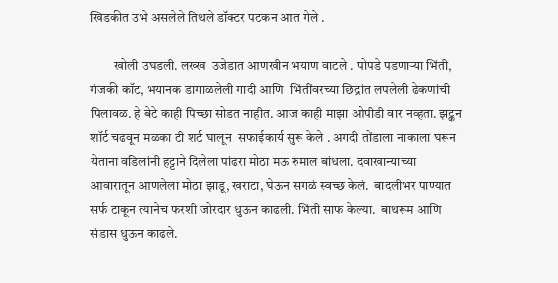खिडकीत उभे असलेले तिथले डॉक्टर पटकन आत गेले .

         खोली उघडली. लख्ख  उजेडात आणखीन भयाण वाटले . पोपडे पडणाऱ्या भिंती, गंजकी कॉट, भयानक डागाळलेली गादी आणि  भिंतींवरच्या छिद्रांत लपलेली ढेकणांची पिलावळ. हे बेटे काही पिच्छा सोडत नाहीत. आज काही माझा ओपीडी वार नव्हता. झट्कन शॉर्ट चढवून मळका टी शर्ट घालून  सफाईकार्य सुरू केले . अगदी तोंडाला नाकाला घरून  येताना वडिलांनी हट्टाने दिलेला पांढरा मोठा मऊ रुमाल बांधला. दवाखान्याच्या आवारातून आणलेला मोठा झाडू, खराटा, घेऊन सगळं स्वच्छ केलं.  बादलीभर पाण्यात सर्फ टाकून त्यानेच फरशी जोरदार धुऊन काढली. भिंती साफ केल्या.  बाथरूम आणि संडास धुऊन काढले.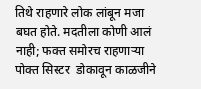तिथे राहणारे लोक लांबून मजा  बघत होते. मदतीला कोणी आलं नाही; फक्त समोरच राहणाऱ्या पोक्त सिस्टर  डोकावून काळजीने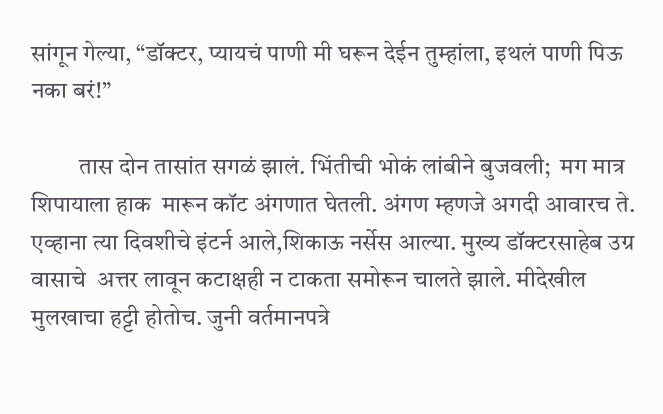सांगून गेल्या, “डॉक्टर, प्यायचं पाणी मी घरून देईन तुम्हांला, इथलं पाणी पिऊ नका बरं!”

          तास दोन तासांत सगळं झालं. भिंतीची भोकं लांबीने बुजवली;  मग मात्र शिपायाला हाक  मारून कॉट अंगणात घेतली. अंगण म्हणजे अगदी आवारच ते. एव्हाना त्या दिवशीचे इंटर्न आले,शिकाऊ नर्सेस आल्या. मुख्य डॉक्टरसाहेब उग्र वासाचे  अत्तर लावून कटाक्षही न टाकता समोरून चालते झाले. मीदेखील मुलखाचा हट्टी होतोच. जुनी वर्तमानपत्रे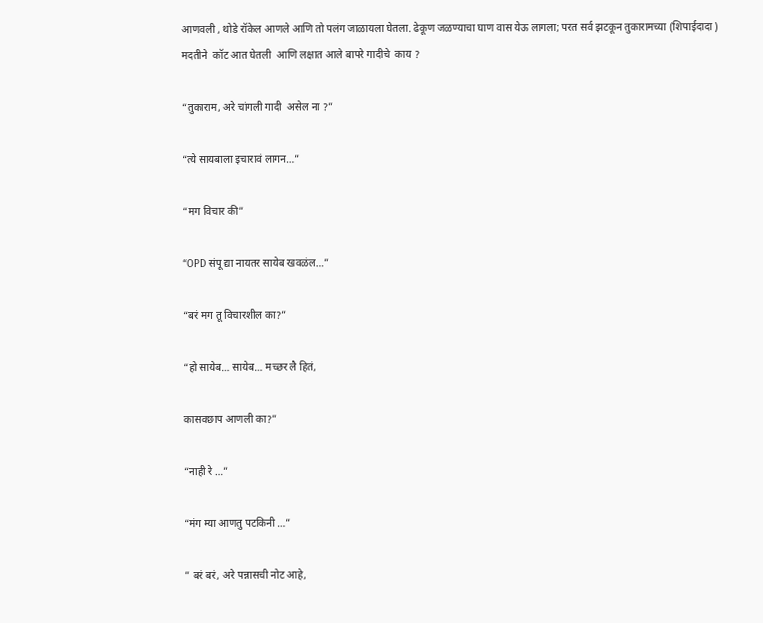आणवली , थोडे रॉकेल आणले आणि तो पलंग जाळायला घेतला. ढेकूण जळण्याचा घाण वास येऊ लागला; परत सर्व झटकून तुकारामच्या (शिपाईदादा ) मदतीने  कॉट आत घेतली  आणि लक्षात आले बापरे गादीचे  काय ?

“तुकाराम, अरे चांगली गादी  असेल ना ?”

“त्ये सायबाला इचारावं लागन…”

“मग विचार की”

“OPD संपू द्या नायतर सायेब खवळंल…”

“बरं मग तू विचारशील का?”

“हो सायेब… सायेब… मच्छर लै हितं,

कासवछाप आणली का?”

“नाही रे …”

“मंग म्या आणतु पटकिनी …”

” बरं बरं, अरे पन्नासची नोट आहे,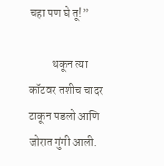चहा पण घे तू!”

          थकून त्या कॉटवर तशीच चादर टाकून पडलो आणि जोरात गुंगी आली.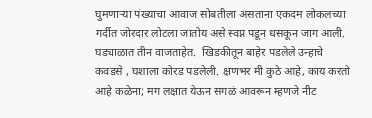घुमणाऱ्या पंख्याचा आवाज सोबतीला असताना एकदम लोकलच्या गर्दीत जोरदार लोटला जातोय असे स्वप्न पडून धसकून जाग आली. घड्याळात तीन वाजताहेत.  खिडकीतून बाहेर पडलेले उन्हाचे कवडसे , घशाला कोरड पडलेली. क्षणभर मी कुठे आहे, काय करतो आहे कळेना; मग लक्षात येऊन सगळं आवरून म्हणजे नीट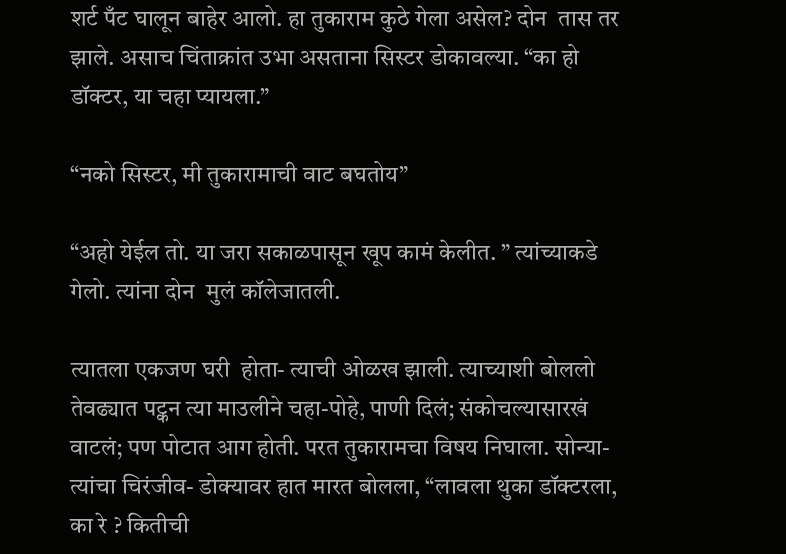शर्ट पँट घालून बाहेर आलो. हा तुकाराम कुठे गेला असेल? दोन  तास तर झाले. असाच चिंताक्रांत उभा असताना सिस्टर डोकावल्या. “का हो डॉक्टर, या चहा प्यायला.”

“नको सिस्टर, मी तुकारामाची वाट बघतोय”

“अहो येईल तो. या जरा सकाळपासून खूप कामं केलीत. ” त्यांच्याकडे गेलो. त्यांना दोन  मुलं कॉलेजातली.

त्यातला एकजण घरी  होता- त्याची ओळख झाली. त्याच्याशी बोललो तेवढ्यात पट्कन त्या माउलीने चहा-पोहे, पाणी दिलं; संकोचल्यासारखं वाटलं; पण पोटात आग होती. परत तुकारामचा विषय निघाला. सोन्या- त्यांचा चिरंजीव- डोक्यावर हात मारत बोलला, “लावला थुका डॉक्टरला, का रे ? कितीची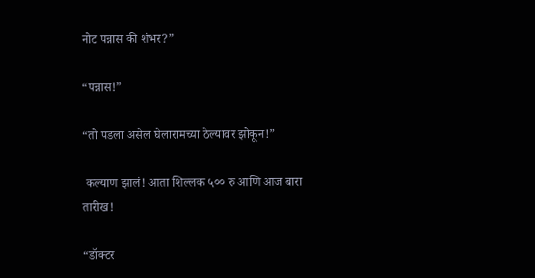नोट पन्नास की शंभर?”

“पन्नास!”

“तो पडला असेल घेलारामच्या ठेल्यावर झोकून!”

 कल्याण झालं! आता शिल्लक ५०० रु आणि आज बारा  तारीख!

“डॉक्टर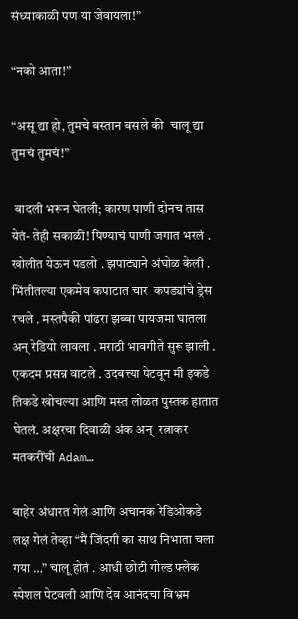संध्याकाळी पण या जेवायला!”

“नको आता!”

“असू द्या हो, तुमचे बस्तान बसले की  चालू द्या तुमचं तुमचं!”

 बादली भरून घेतली; कारण पाणी दोनच तास येतं- तेही सकाळी! पिण्याचं पाणी जगात भरलं . खोलीत येऊन पडलो . झपाट्याने अंघोळ केली . भिंतीतल्या एकमेव कपाटात चार  कपड्यांचे ड्रेस रचले . मस्तपैकी पांढरा झब्बा पायजमा घातला अन् रेडियो लावला . मराठी भावगीते सुरू झाली . एकदम प्रसन्न वाटले . उदबत्त्या पेटवून मी इकडे तिकडे खोचल्या आणि मस्त लोळत पुस्तक हातात घेतलं. अक्षरचा दिवाळी अंक अन्  रत्नाकर मतकरींची Adam…

बाहेर अंधारत गेलं आणि अचानक रेडिओकडे लक्ष गेलं तेव्हा “मैं जिंदगी का साथ निभाता चला गया …” चालू होतं . आधी छोटी गोल्ड फ्लेक स्पेशल पेटवली आणि देव आनंदचा विभ्रम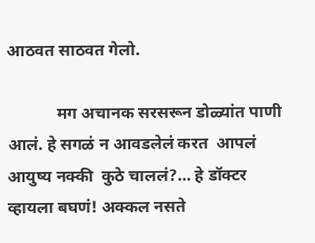आठवत साठवत गेलो.

            मग अचानक सरसरून डोळ्यांत पाणी आलं. हे सगळं न आवडलेलं करत  आपलं आयुष्य नक्की  कुठे चाललं?… हे डॉक्टर व्हायला बघणं! अक्कल नसते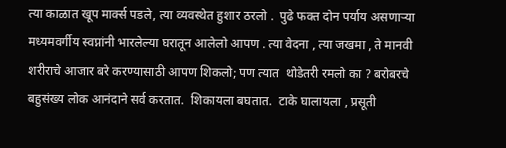त्या काळात खूप मार्क्स पडले, त्या व्यवस्थेत हुशार ठरलो .  पुढे फक्त दोन पर्याय असणाऱ्या मध्यमवर्गीय स्वप्नांनी भारलेल्या घरातून आलेलो आपण . त्या वेदना , त्या जखमा , ते मानवी शरीराचे आजार बरे करण्यासाठी आपण शिकलो; पण त्यात  थोडेतरी रमलो का ? बरोबरचे बहुसंख्य लोक आनंदाने सर्व करतात.  शिकायला बघतात.  टाके घालायला , प्रसूती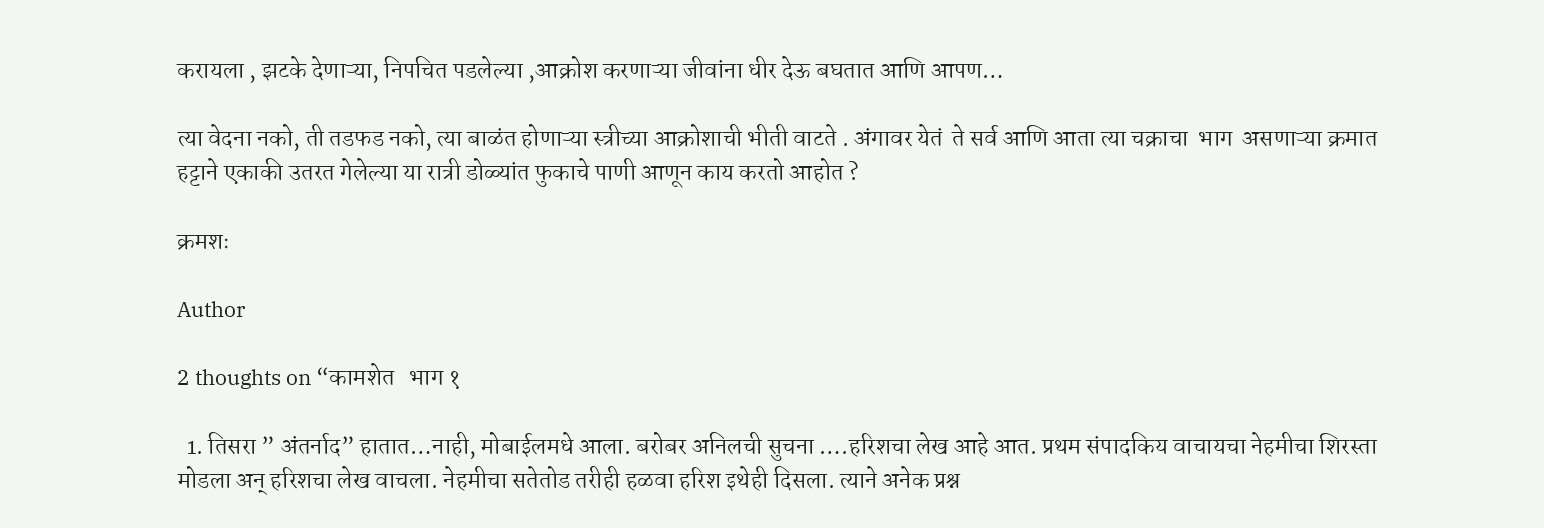करायला , झटके देणाऱ्या, निपचित पडलेल्या ,आक्रोश करणाऱ्या जीवांना धीर देऊ बघतात आणि आपण…

त्या वेदना नको, ती तडफड नको, त्या बाळंत होणाऱ्या स्त्रीच्या आक्रोशाची भीती वाटते . अंगावर येतं  ते सर्व आणि आता त्या चक्राचा  भाग  असणाऱ्या क्रमात हट्टाने एकाकी उतरत गेलेल्या या रात्री डोळ्यांत फुकाचे पाणी आणून काय करतो आहोत ?

क्रमशः

Author

2 thoughts on “कामशेत   भाग १

  1. तिसरा ” अंतर्नाद” हातात…नाही, मोबाईलमधे आला. बरोबर अनिलची सुचना ….हरिशचा लेख आहे आत. प्रथम संपादकिय वाचायचा नेहमीचा शिरस्ता मोडला अन् हरिशचा लेख वाचला. नेहमीचा सतेतोड तरीही हळवा हरिश इथेही दिसला. त्याने अनेक प्रश्न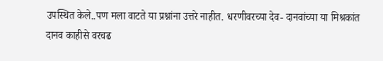उपस्थित केले..पण मला वाटते या प्रश्नांना उत्तरे नाहीत. धरणीवरच्या देव- दानवांच्या या मिश्रकांत दानव काहीसे वरचढ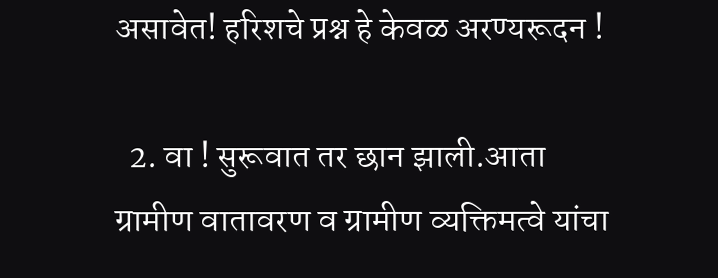असावेत! हरिशचे प्रश्न हे केवळ अरण्यरूदन !

  2. वा ! सुरूवात तर छान झाली.आता ग्रामीण वातावरण व ग्रामीण व्यक्तिमत्वे यांचा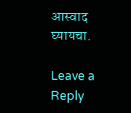आस्वाद घ्यायचा.

Leave a Reply